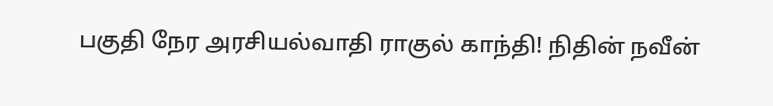பகுதி நேர அரசியல்வாதி ராகுல் காந்தி! நிதின் நவீன்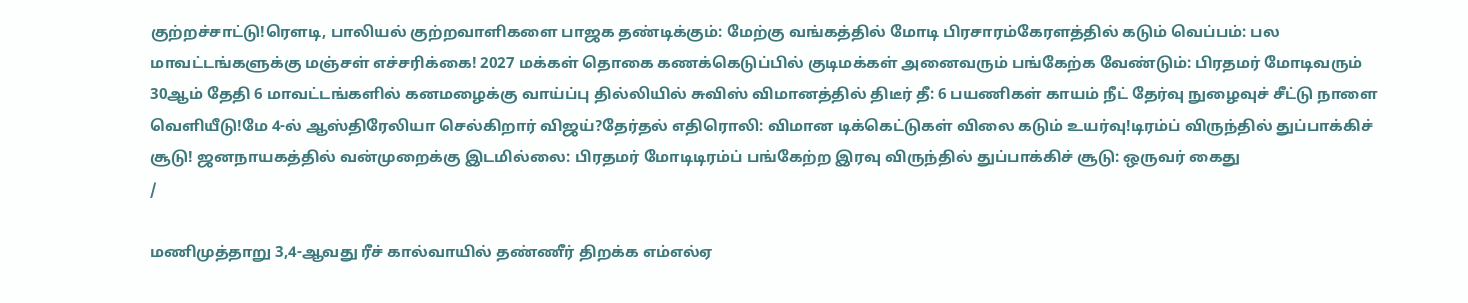குற்றச்சாட்டு!ரெளடி, பாலியல் குற்றவாளிகளை பாஜக தண்டிக்கும்: மேற்கு வங்கத்தில் மோடி பிரசாரம்கேரளத்தில் கடும் வெப்பம்: பல மாவட்டங்களுக்கு மஞ்சள் எச்சரிக்கை! 2027 மக்கள் தொகை கணக்கெடுப்பில் குடிமக்கள் அனைவரும் பங்கேற்க வேண்டும்: பிரதமர் மோடிவரும் 30ஆம் தேதி 6 மாவட்டங்களில் கனமழைக்கு வாய்ப்பு தில்லியில் சுவிஸ் விமானத்தில் திடீர் தீ: 6 பயணிகள் காயம் நீட் தேர்வு நுழைவுச் சீட்டு நாளை வெளியீடு!மே 4-ல் ஆஸ்திரேலியா செல்கிறார் விஜய்?தேர்தல் எதிரொலி: விமான டிக்கெட்டுகள் விலை கடும் உயர்வு!டிரம்ப் விருந்தில் துப்பாக்கிச் சூடு! ஜனநாயகத்தில் வன்முறைக்கு இடமில்லை: பிரதமர் மோடிடிரம்ப் பங்கேற்ற இரவு விருந்தில் துப்பாக்கிச் சூடு: ஒருவர் கைது
/

மணிமுத்தாறு 3,4-ஆவது ரீச் கால்வாயில் தண்ணீர் திறக்க எம்எல்ஏ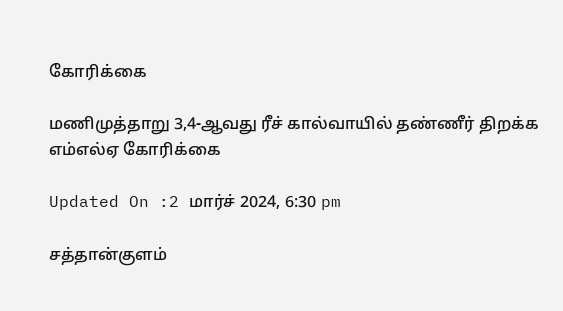கோரிக்கை

மணிமுத்தாறு 3,4-ஆவது ரீச் கால்வாயில் தண்ணீர் திறக்க எம்எல்ஏ கோரிக்கை

Updated On :2 மார்ச் 2024, 6:30 pm

சத்தான்குளம்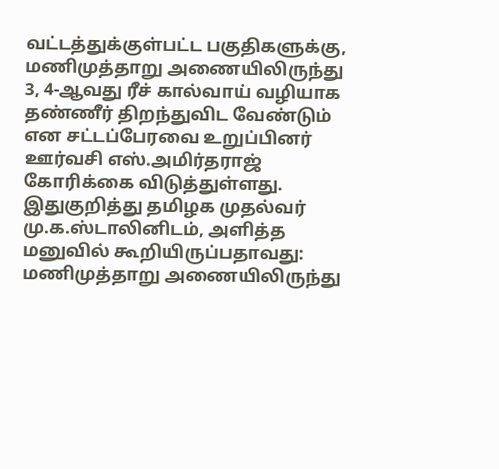வட்டத்துக்குள்பட்ட பகுதிகளுக்கு, மணிமுத்தாறு அணையிலிருந்து 3, 4-ஆவது ரீச் கால்வாய் வழியாக தண்ணீர் திறந்துவிட வேண்டும் என சட்டப்பேரவை உறுப்பினர் ஊர்வசி எஸ்.அமிர்தராஜ் கோரிக்கை விடுத்துள்ளது. இதுகுறித்து தமிழக முதல்வர் மு.க.ஸ்டாலினிடம், அளித்த மனுவில் கூறியிருப்பதாவது: மணிமுத்தாறு அணையிலிருந்து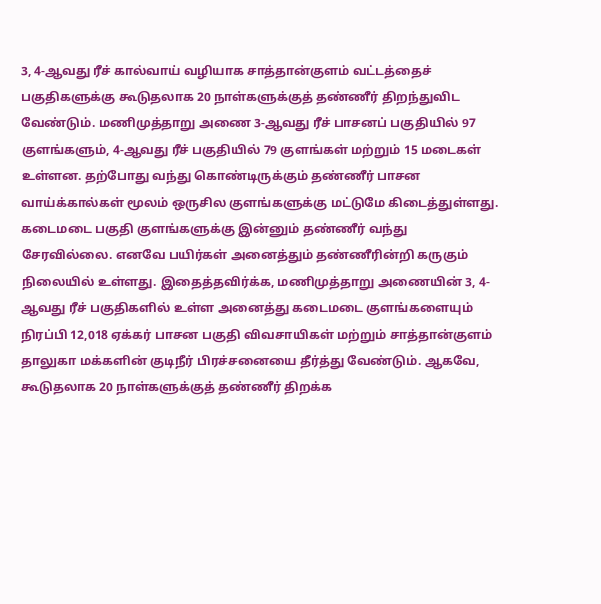3, 4-ஆவது ரீச் கால்வாய் வழியாக சாத்தான்குளம் வட்டத்தைச் பகுதிகளுக்கு கூடுதலாக 20 நாள்களுக்குத் தண்ணீர் திறந்துவிட வேண்டும். மணிமுத்தாறு அணை 3-ஆவது ரீச் பாசனப் பகுதியில் 97 குளங்களும், 4-ஆவது ரீச் பகுதியில் 79 குளங்கள் மற்றும் 15 மடைகள் உள்ளன. தற்போது வந்து கொண்டிருக்கும் தண்ணீர் பாசன வாய்க்கால்கள் மூலம் ஒருசில குளங்களுக்கு மட்டுமே கிடைத்துள்ளது. கடைமடை பகுதி குளங்களுக்கு இன்னும் தண்ணீர் வந்து சேரவில்லை. எனவே பயிர்கள் அனைத்தும் தண்ணீரின்றி கருகும் நிலையில் உள்ளது. இதைத்தவிர்க்க, மணிமுத்தாறு அணையின் 3, 4-ஆவது ரீச் பகுதிகளில் உள்ள அனைத்து கடைமடை குளங்களையும் நிரப்பி 12,018 ஏக்கர் பாசன பகுதி விவசாயிகள் மற்றும் சாத்தான்குளம் தாலுகா மக்களின் குடிநீர் பிரச்சனையை தீர்த்து வேண்டும். ஆகவே, கூடுதலாக 20 நாள்களுக்குத் தண்ணீர் திறக்க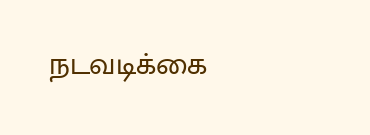நடவடிக்கை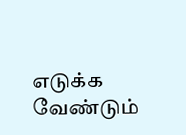எடுக்க வேண்டும்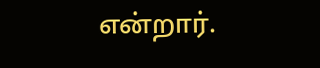என்றார்.